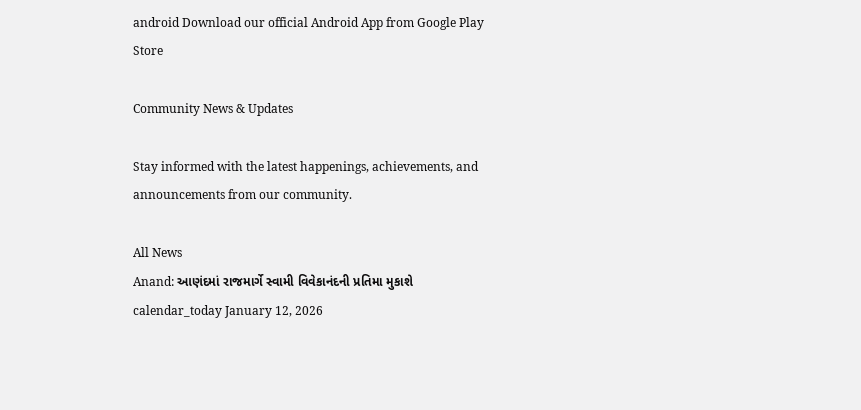android Download our official Android App from Google Play Store

Community News & Updates

Stay informed with the latest happenings, achievements, and announcements from our community.

All News
Anand: આણંદમાં રાજમાર્ગે સ્વામી વિવેકાનંદની પ્રતિમા મુકાશે
calendar_today January 12, 2026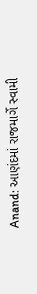Anand: આણંદમાં રાજમાર્ગે સ્વામી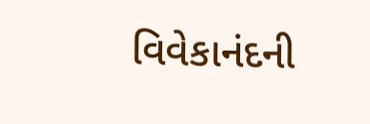વિવેકાનંદની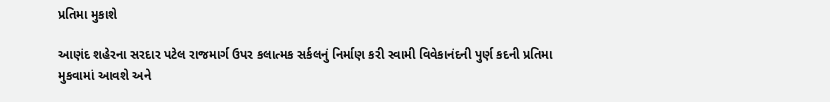પ્રતિમા મુકાશે

આણંદ શહેરના સરદાર પટેલ રાજમાર્ગ ઉપર કલાત્મક સર્કલનું નિર્માણ કરી સ્વામી વિવેકાનંદની પુર્ણ કદની પ્રતિમા મુકવામાં આવશે અને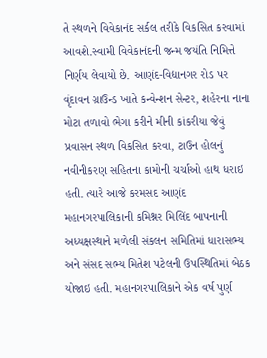તે સ્થળને વિવેકાનંદ સર્કલ તરીકે વિકસિત કરવામાં આવશે.સ્વામી વિવેકાનંદની જન્મ જયંતિ નિમિત્તે નિર્ણય લેવાયો છે. આણંદ-વિદ્યાનગર રોડ પર વૃંદાવન ગ્રાઉન્ડ ખાતે કન્વેન્શન સેન્ટર, શહેરના નાના મોટા તળાવો ભેગા કરીને મીની કાંકરીયા જેવું પ્રવાસન સ્થળ વિકસિત કરવા, ટાઉન હોલનું નવીનીકરણ સહિતના કામોની ચર્ચાઓ હાથ ધરાઇ હતી. ત્યારે આજે કરમસદ આણંદ મહાનગરપાલિકાની કમિશ્નર મિલિંદ બાપનાની અધ્યક્ષસ્થાને મળેલી સંકલન સમિતિમાં ધારાસભ્ય અને સંસદ સભ્ય મિતેશ પટેલની ઉપસ્થિતિમાં બેઠક યોજાઇ હતી. મહાનગરપાલિકાને એક વર્ષ પુર્ણ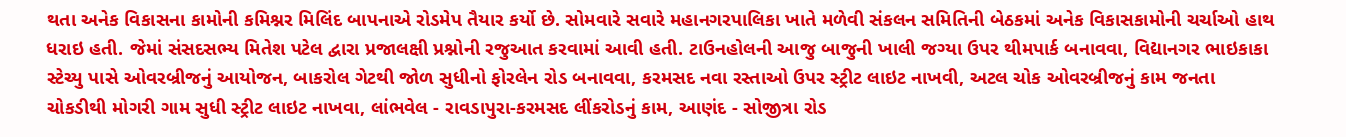થતા અનેક વિકાસના કામોની કમિશ્નર મિલિંદ બાપનાએ રોડમેપ તૈયાર કર્યો છે. સોમવારે સવારે મહાનગરપાલિકા ખાતે મળેવી સંકલન સમિતિની બેઠકમાં અનેક વિકાસકામોની ચર્ચાઓ હાથ ધરાઇ હતી. જેમાં સંસદસભ્ય મિતેશ પટેલ દ્વારા પ્રજાલક્ષી પ્રશ્નોની રજુઆત કરવામાં આવી હતી. ટાઉનહોલની આજુ બાજુની ખાલી જગ્યા ઉપર થીમપાર્ક બનાવવા, વિદ્યાનગર ભાઇકાકા સ્ટેચ્યુ પાસે ઓવરબ્રીજનું આયોજન, બાકરોલ ગેટથી જોળ સુધીનો ફોરલેન રોડ બનાવવા, કરમસદ નવા રસ્તાઓ ઉપર સ્ટ્રીટ લાઇટ નાખવી, અટલ ચોક ઓવરબ્રીજનું કામ જનતા ચોકડીથી મોગરી ગામ સુધી સ્ટ્રીટ લાઇટ નાખવા, લાંભવેલ - રાવડાપુરા-કરમસદ લીંકરોડનું કામ, આણંદ - સોજીત્રા રોડ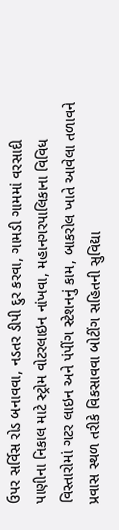ઉપર સર્વિસ રોડ બનાવવા, નડતર ડીપી દુર કરવા, ગામડી ગામમાં વરસાદી પાણીના નિકાલ માટે સ્ટ્રોમ વોટરલાઇન નાંખવા, મહાનગરપાલિકાના વિવિધ વિસ્તારોમાં ગટર લાઇન અને પંપીંગ સ્ટેશનનું કામ, બાકરોલ ખાતે આવેલા તળાવને પ્રવાસ સ્થળ તરીકે વિકસાવવા બોટીંગ સહિતની સુવિદ્યા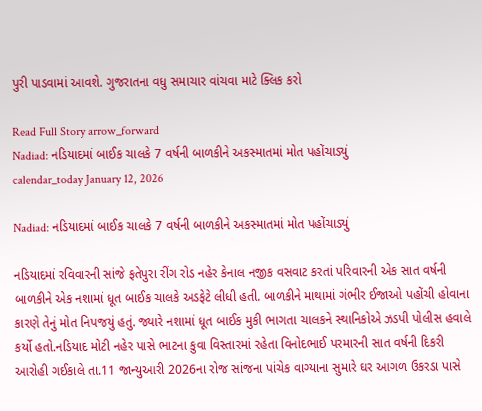પુરી પાડવામાં આવશે. ગુજરાતના વધુ સમાચાર વાંચવા માટે ક્લિક કરો

Read Full Story arrow_forward
Nadiad: નડિયાદમાં બાઈક ચાલકે 7 વર્ષની બાળકીને અકસ્માતમાં મોત પહોંચાડ્યું
calendar_today January 12, 2026

Nadiad: નડિયાદમાં બાઈક ચાલકે 7 વર્ષની બાળકીને અકસ્માતમાં મોત પહોંચાડ્યું

નડિયાદમાં રવિવારની સાંજે ફતેપુરા રીંગ રોડ નહેર કેનાલ નજીક વસવાટ કરતાં પરિવારની એક સાત વર્ષની બાળકીને એક નશામાં ધૂત બાઈક ચાલકે અડફેટે લીધી હતી. બાળકીને માથામાં ગંભીર ઈજાઓ પહોંચી હોવાના કારણે તેનું મોત નિપજયું હતું. જ્યારે નશામાં ધૂત બાઈક મુકી ભાગતા ચાલકને સ્થાનિકોએ ઝડપી પોલીસ હવાલે કર્યો હતો.નડિયાદ મોટી નહેર પાસે ભાટના કુવા વિસ્તારમાં રહેતા વિનોદભાઈ પરમારની સાત વર્ષની દિકરી આરોહી ગઈકાલે તા.11 જાન્યુઆરી 2026ના રોજ સાંજના પાંચેક વાગ્યાના સુમારે ઘર આગળ ઉકરડા પાસે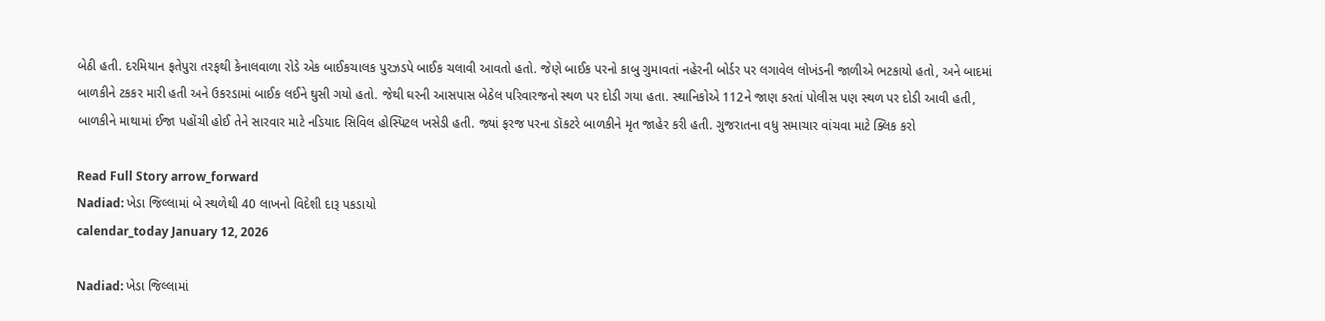બેઠી હતી. દરમિયાન ફતેપુરા તરફથી કેનાલવાળા રોડે એક બાઈકચાલક પુરઝડપે બાઈક ચલાવી આવતો હતો. જેણે બાઈક પરનો કાબુ ગુમાવતાં નહેરની બોર્ડર પર લગાવેલ લોખંડની જાળીએ ભટકાયો હતો, અને બાદમાં બાળકીને ટકકર મારી હતી અને ઉકરડામાં બાઈક લઈને ઘુસી ગયો હતો. જેથી ઘરની આસપાસ બેઠેલ પરિવારજનો સ્થળ પર દોડી ગયા હતા. સ્થાનિકોએ 112ને જાણ કરતાં પોલીસ પણ સ્થળ પર દોડી આવી હતી, બાળકીને માથામાં ઈજા પહોંચી હોઈ તેને સારવાર માટે નડિયાદ સિવિલ હોસ્પિટલ ખસેડી હતી. જ્યાં ફરજ પરના ડૉકટરે બાળકીને મૃત જાહેર કરી હતી. ગુજરાતના વધુ સમાચાર વાંચવા માટે ક્લિક કરો

Read Full Story arrow_forward
Nadiad: ખેડા જિલ્લામાં બે સ્થળેથી 40 લાખનો વિદેશી દારૂ પકડાયો
calendar_today January 12, 2026

Nadiad: ખેડા જિલ્લામાં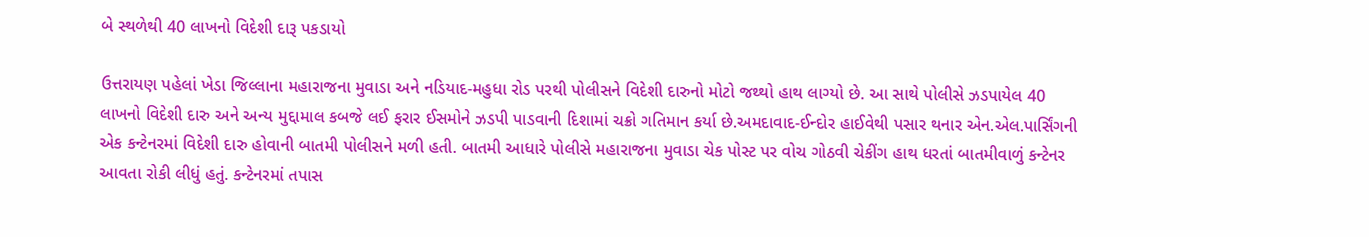બે સ્થળેથી 40 લાખનો વિદેશી દારૂ પકડાયો

ઉત્તરાયણ પહેલાં ખેડા જિલ્લાના મહારાજના મુવાડા અને નડિયાદ-મહુધા રોડ પરથી પોલીસને વિદેશી દારુનો મોટો જથ્થો હાથ લાગ્યો છે. આ સાથે પોલીસે ઝડપાયેલ 40 લાખનો વિદેશી દારુ અને અન્ય મુદ્દામાલ કબજે લઈ ફરાર ઈસમોને ઝડપી પાડવાની દિશામાં ચક્રો ગતિમાન કર્યા છે.અમદાવાદ-ઈન્દોર હાઈવેથી પસાર થનાર એન.એલ.પાર્સિંગની એક કન્ટેનરમાં વિદેશી દારુ હોવાની બાતમી પોલીસને મળી હતી. બાતમી આધારે પોલીસે મહારાજના મુવાડા ચેક પોસ્ટ પર વોચ ગોઠવી ચેકીંગ હાથ ધરતાં બાતમીવાળું કન્ટેનર આવતા રોકી લીધું હતું. કન્ટેનરમાં તપાસ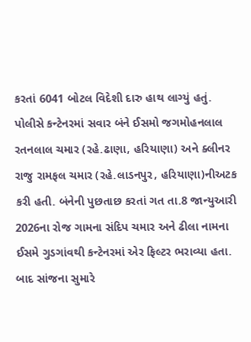કરતાં 6041 બોટલ વિદેશી દારુ હાથ લાગ્યું હતું. પોલીસે કન્ટેનરમાં સવાર બંને ઈસમો જગમોહનલાલ રતનલાલ ચમાર (રહે.ઢાણા, હરિયાણા) અને ક્લીનર રાજુ રામફલ ચમાર (રહે.લાડનપુર, હરિયાણા)નીઅટક કરી હતી. બંનેની પુછતાછ કરતાં ગત તા.8 જાન્યુઆરી 2026ના રોજ ગામના સંદિપ ચમાર અને ઢીલા નામના ઈસમે ગુડગાંવથી કન્ટેનરમાં એર ફિલ્ટર ભરાવ્યા હતા. બાદ સાંજના સુમારે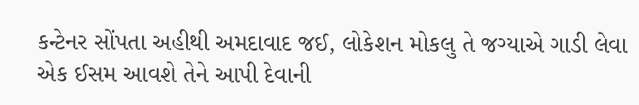કન્ટેનર સોંપતા અહીથી અમદાવાદ જઈ, લોકેશન મોકલુ તે જગ્યાએ ગાડી લેવા એક ઈસમ આવશે તેને આપી દેવાની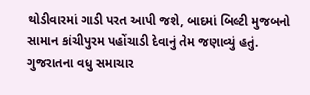થોડીવારમાં ગાડી પરત આપી જશે, બાદમાં બિલ્ટી મુજબનો સામાન કાંચીપુરમ પહોંચાડી દેવાનું તેમ જણાવ્યું હતું. ગુજરાતના વધુ સમાચાર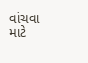વાંચવા માટે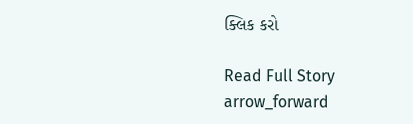ક્લિક કરો

Read Full Story arrow_forward